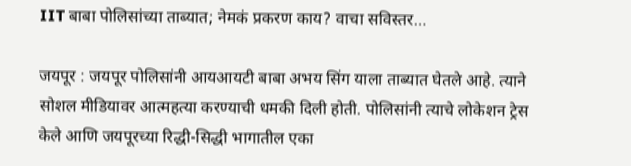IIT बाबा पोलिसांच्या ताब्यात; नेमकं प्रकरण काय? वाचा सविस्तर…

जयपूर : जयपूर पोलिसांनी आयआयटी बाबा अभय सिंग याला ताब्यात घेतले आहे. त्याने सोशल मीडियावर आत्महत्या करण्याची धमकी दिली होती. पोलिसांनी त्याचे लोकेशन ट्रेस केले आणि जयपूरच्या रिद्धी-सिद्धी भागातील एका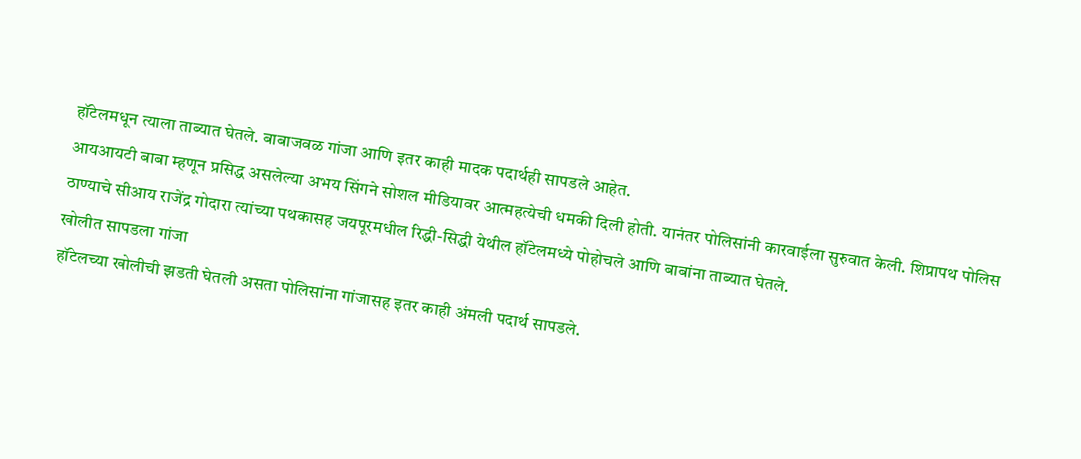हॉटेलमधून त्याला ताब्यात घेतले. बाबाजवळ गांजा आणि इतर काही मादक पदार्थही सापडले आहेत.
आयआयटी बाबा म्हणून प्रसिद्ध असलेल्या अभय सिंगने सोशल मीडियावर आत्महत्येची धमकी दिली होती. यानंतर पोलिसांनी कारवाईला सुरुवात केली. शिप्रापथ पोलिस ठाण्याचे सीआय राजेंद्र गोदारा त्यांच्या पथकासह जयपूरमधील रिद्धी-सिद्धी येथील हॉटेलमध्ये पोहोचले आणि बाबांना ताब्यात घेतले.
खोलीत सापडला गांजा
हॉटेलच्या खोलीची झडती घेतली असता पोलिसांना गांजासह इतर काही अंमली पदार्थ सापडले.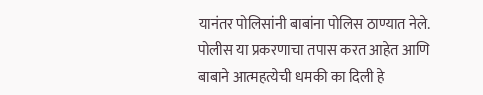यानंतर पोलिसांनी बाबांना पोलिस ठाण्यात नेले. पोलीस या प्रकरणाचा तपास करत आहेत आणि बाबाने आत्महत्येची धमकी का दिली हे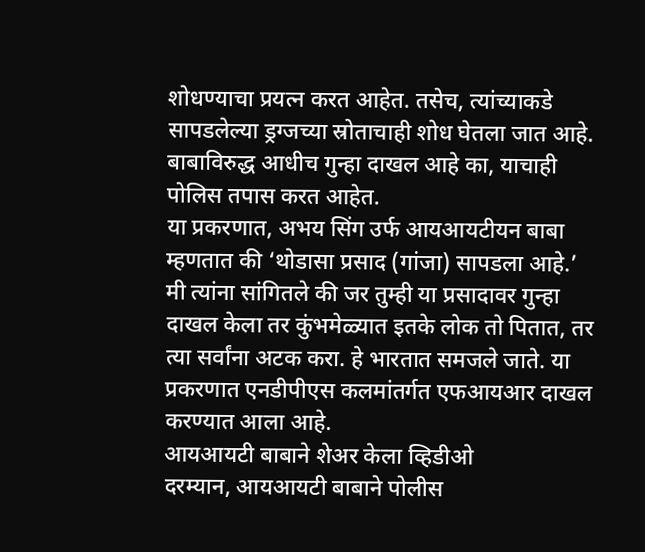शोधण्याचा प्रयत्न करत आहेत. तसेच, त्यांच्याकडे सापडलेल्या ड्रग्जच्या स्रोताचाही शोध घेतला जात आहे. बाबाविरुद्ध आधीच गुन्हा दाखल आहे का, याचाही पोलिस तपास करत आहेत.
या प्रकरणात, अभय सिंग उर्फ आयआयटीयन बाबा म्हणतात की ‘थोडासा प्रसाद (गांजा) सापडला आहे.’ मी त्यांना सांगितले की जर तुम्ही या प्रसादावर गुन्हा दाखल केला तर कुंभमेळ्यात इतके लोक तो पितात, तर त्या सर्वांना अटक करा. हे भारतात समजले जाते. या प्रकरणात एनडीपीएस कलमांतर्गत एफआयआर दाखल करण्यात आला आहे.
आयआयटी बाबाने शेअर केला व्हिडीओ
दरम्यान, आयआयटी बाबाने पोलीस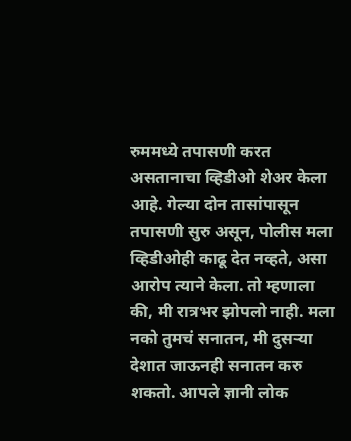रुममध्ये तपासणी करत असतानाचा व्हिडीओ शेअर केला आहे. गेल्या दोन तासांपासून तपासणी सुरु असून, पोलीस मला व्हिडीओही काढू देत नव्हते, असा आरोप त्याने केला. तो म्हणाला की, मी रात्रभर झोपलो नाही. मला नको तुमचं सनातन, मी दुसऱ्या देशात जाऊनही सनातन करु शकतो. आपले ज्ञानी लोक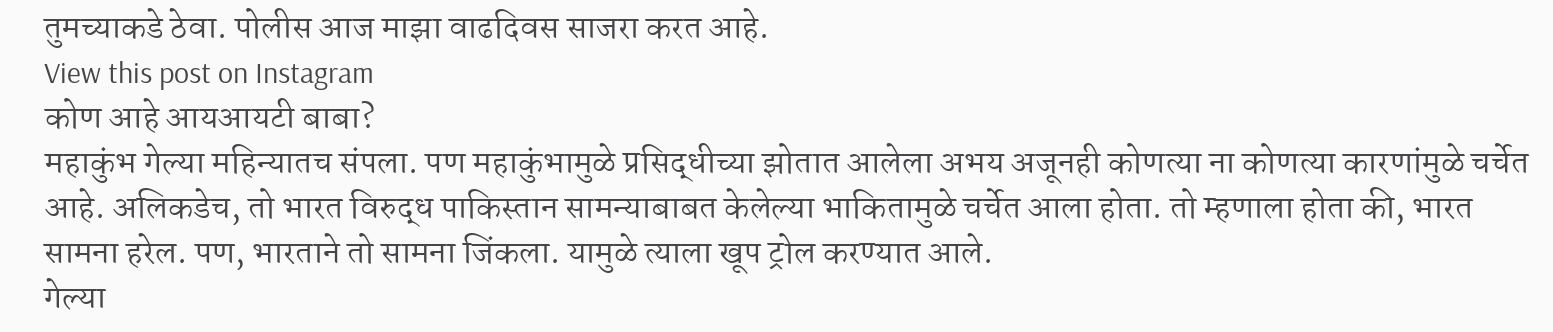तुमच्याकडे ठेवा. पोलीस आज माझा वाढदिवस साजरा करत आहे.
View this post on Instagram
कोण आहे आयआयटी बाबा?
महाकुंभ गेल्या महिन्यातच संपला. पण महाकुंभामुळे प्रसिद्धीच्या झोतात आलेला अभय अजूनही कोणत्या ना कोणत्या कारणांमुळे चर्चेत आहे. अलिकडेच, तो भारत विरुद्ध पाकिस्तान सामन्याबाबत केलेल्या भाकितामुळे चर्चेत आला होता. तो म्हणाला होता की, भारत सामना हरेल. पण, भारताने तो सामना जिंकला. यामुळे त्याला खूप ट्रोल करण्यात आले.
गेल्या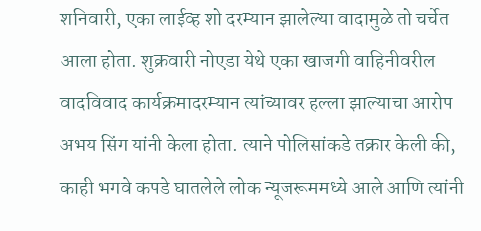शनिवारी, एका लाईव्ह शो दरम्यान झालेल्या वादामुळे तो चर्चेत आला होता. शुक्रवारी नोएडा येथे एका खाजगी वाहिनीवरील वादविवाद कार्यक्रमादरम्यान त्यांच्यावर हल्ला झाल्याचा आरोप अभय सिंग यांनी केला होता. त्याने पोलिसांकडे तक्रार केली की, काही भगवे कपडे घातलेले लोक न्यूजरूममध्ये आले आणि त्यांनी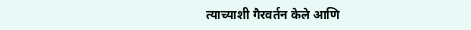त्याच्याशी गैरवर्तन केले आणि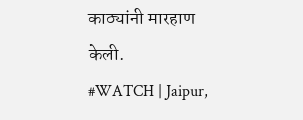काठ्यांनी मारहाण केली.
#WATCH | Jaipur,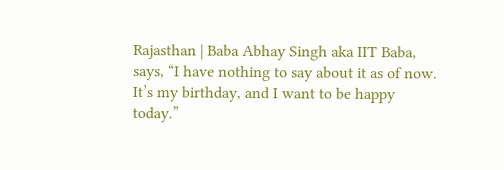Rajasthan | Baba Abhay Singh aka IIT Baba, says, “I have nothing to say about it as of now. It’s my birthday, and I want to be happy today.”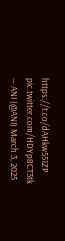https://t.co/dAHkw551ZP pic.twitter.com/HDYp8CT3tk
— ANI (@ANI) March 3, 2025